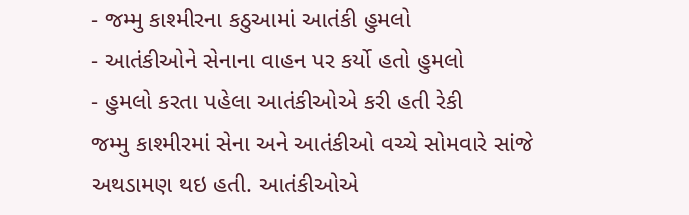- જમ્મુ કાશ્મીરના કઠુઆમાં આતંકી હુમલો
- આતંકીઓને સેનાના વાહન પર કર્યો હતો હુમલો
- હુમલો કરતા પહેલા આતંકીઓએ કરી હતી રેકી
જમ્મુ કાશ્મીરમાં સેના અને આતંકીઓ વચ્ચે સોમવારે સાંજે અથડામણ થઇ હતી. આતંકીઓએ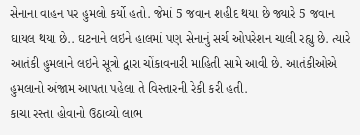સેનાના વાહન પર હુમલો કર્યો હતો. જેમાં 5 જવાન શહીદ થયા છે જ્યારે 5 જવાન ઘાયલ થયા છે.. ઘટનાને લઇને હાલમાં પણ સેનાનું સર્ચ ઓપરેશન ચાલી રહ્યુ છે. ત્યારે આતંકી હુમલાને લઇને સૂત્રો દ્વારા ચોંકાવનારી માહિતી સામે આવી છે. આતંકીઓએ હુમલાનો અંજામ આપતા પહેલા તે વિસ્તારની રેકી કરી હતી.
કાચા રસ્તા હોવાનો ઉઠાવ્યો લાભ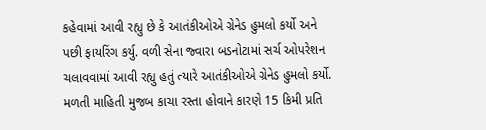કહેવામાં આવી રહ્યુ છે કે આતંકીઓએ ગ્રેનેડ હુમલો કર્યો અને પછી ફાયરિંગ કર્યુ. વળી સેના જ્વારા બડનોટામાં સર્ચ ઓપરેશન ચલાવવામાં આવી રહ્યુ હતું ત્યારે આતંકીઓએ ગ્રેનેડ હુમલો કર્યો. મળતી માહિતી મુજબ કાચા રસ્તા હોવાને કારણે 15 કિમી પ્રતિ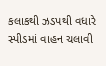કલાકથી ઝડપથી વધારે સ્પીડમાં વાહન ચલાવી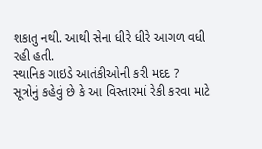શકાતુ નથી. આથી સેના ધીરે ધીરે આગળ વધી રહી હતી.
સ્થાનિક ગાઇડે આતંકીઓની કરી મદદ ?
સૂત્રોનું કહેવું છે કે આ વિસ્તારમાં રેકી કરવા માટે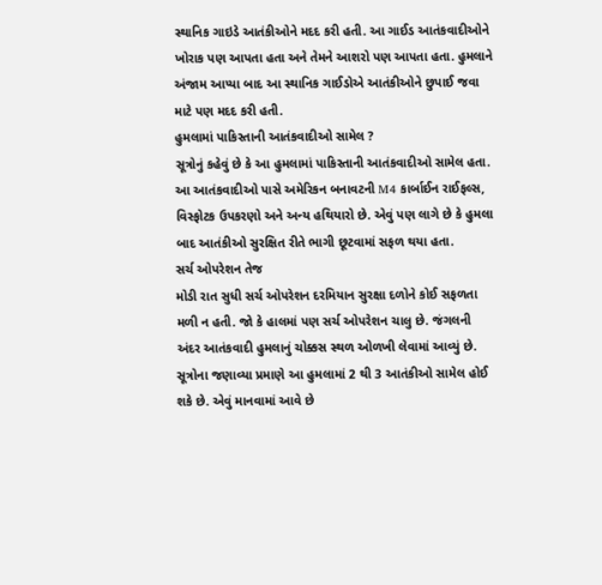સ્થાનિક ગાઇડે આતંકીઓને મદદ કરી હતી. આ ગાઈડ આતંકવાદીઓને ખોરાક પણ આપતા હતા અને તેમને આશરો પણ આપતા હતા. હુમલાને અંજામ આપ્યા બાદ આ સ્થાનિક ગાઈડોએ આતંકીઓને છુપાઈ જવા માટે પણ મદદ કરી હતી.
હુમલામાં પાકિસ્તાની આતંકવાદીઓ સામેલ ?
સૂત્રોનું કહેવું છે કે આ હુમલામાં પાકિસ્તાની આતંકવાદીઓ સામેલ હતા. આ આતંકવાદીઓ પાસે અમેરિકન બનાવટની M4 કાર્બાઈન રાઈફલ્સ, વિસ્ફોટક ઉપકરણો અને અન્ય હથિયારો છે. એવું પણ લાગે છે કે હુમલા બાદ આતંકીઓ સુરક્ષિત રીતે ભાગી છૂટવામાં સફળ થયા હતા.
સર્ચ ઓપરેશન તેજ
મોડી રાત સુધી સર્ચ ઓપરેશન દરમિયાન સુરક્ષા દળોને કોઈ સફળતા મળી ન હતી. જો કે હાલમાં પણ સર્ચ ઓપરેશન ચાલુ છે. જંગલની અંદર આતંકવાદી હુમલાનું ચોક્કસ સ્થળ ઓળખી લેવામાં આવ્યું છે. સૂત્રોના જણાવ્યા પ્રમાણે આ હુમલામાં 2 થી 3 આતંકીઓ સામેલ હોઈ શકે છે. એવું માનવામાં આવે છે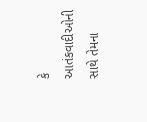કે આતંકવાદીઓની સાથે તેમના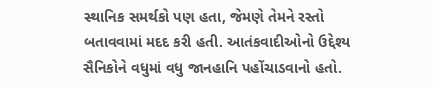સ્થાનિક સમર્થકો પણ હતા, જેમણે તેમને રસ્તો બતાવવામાં મદદ કરી હતી. આતંકવાદીઓનો ઉદ્દેશ્ય સૈનિકોને વધુમાં વધુ જાનહાનિ પહોંચાડવાનો હતો.